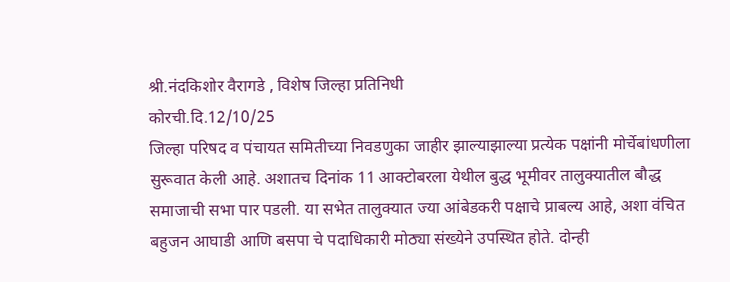श्री.नंदकिशोर वैरागडे , विशेष जिल्हा प्रतिनिधी
कोरची.दि.12/10/25
जिल्हा परिषद व पंचायत समितीच्या निवडणुका जाहीर झाल्याझाल्या प्रत्येक पक्षांनी मोर्चेबांधणीला सुरूवात केली आहे. अशातच दिनांक 11 आक्टोबरला येथील बुद्ध भूमीवर तालुक्यातील बौद्ध समाजाची सभा पार पडली. या सभेत तालुक्यात ज्या आंबेडकरी पक्षाचे प्राबल्य आहे, अशा वंचित बहुजन आघाडी आणि बसपा चे पदाधिकारी मोठ्या संख्येने उपस्थित होते. दोन्ही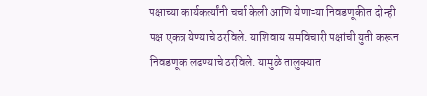पक्षाच्या कार्यकर्त्यांनी चर्चा केली आणि येणाऱ्या निवडणूकीत दोन्ही पक्ष एकत्र येण्याचे ठरविले. याशिवाय समविचारी पक्षांची युती करून निवडणूक लढण्याचे ठरविले. यामुळे तालुक्यात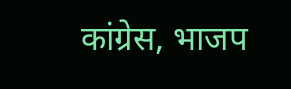कांग्रेस, भाजप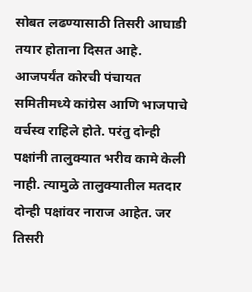सोबत लढण्यासाठी तिसरी आघाडी तयार होताना दिसत आहे.
आजपर्यंत कोरची पंचायत समितीमध्ये कांग्रेस आणि भाजपाचे वर्चस्व राहिले होते. परंतु दोन्ही पक्षांनी तालुक्यात भरीव कामे केली नाही. त्यामुळे तालुक्यातील मतदार दोन्ही पक्षांवर नाराज आहेत. जर तिसरी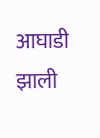आघाडी झाली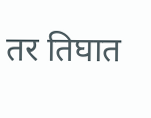तर तिघात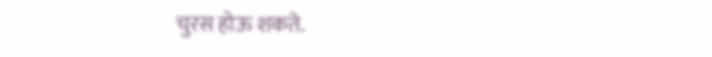चुरस होऊ शकते.